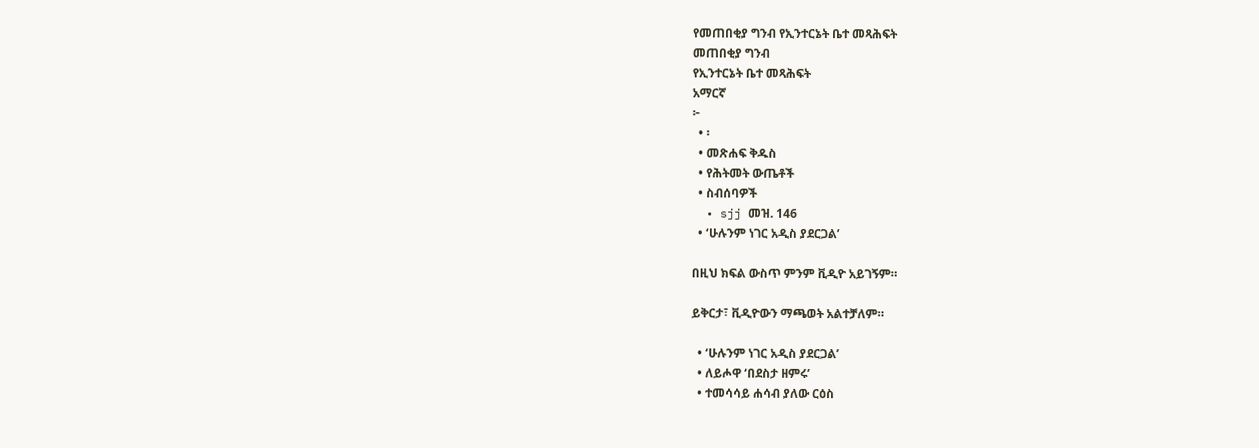የመጠበቂያ ግንብ የኢንተርኔት ቤተ መጻሕፍት
መጠበቂያ ግንብ
የኢንተርኔት ቤተ መጻሕፍት
አማርኛ
፦
  • ፡
  • መጽሐፍ ቅዱስ
  • የሕትመት ውጤቶች
  • ስብሰባዎች
  • sjj መዝ. 146
  • ‘ሁሉንም ነገር አዲስ ያደርጋል’

በዚህ ክፍል ውስጥ ምንም ቪዲዮ አይገኝም።

ይቅርታ፣ ቪዲዮውን ማጫወት አልተቻለም።

  • ‘ሁሉንም ነገር አዲስ ያደርጋል’
  • ለይሖዋ ‘በደስታ ዘምሩ’
  • ተመሳሳይ ሐሳብ ያለው ርዕስ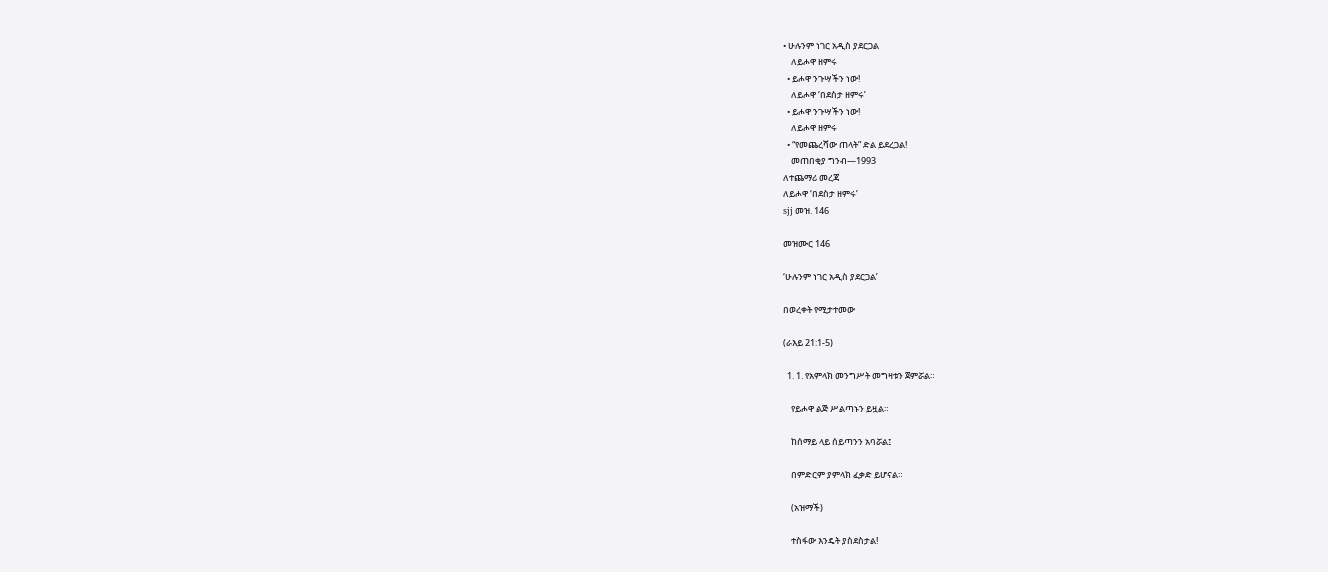• ሁሉንም ነገር አዲስ ያደርጋል
    ለይሖዋ ዘምሩ
  • ይሖዋ ንጉሣችን ነው!
    ለይሖዋ ‘በደስታ ዘምሩ’
  • ይሖዋ ንጉሣችን ነው!
    ለይሖዋ ዘምሩ
  • “የመጨረሻው ጠላት” ድል ይደረጋል!
    መጠበቂያ ግንብ—1993
ለተጨማሪ መረጃ
ለይሖዋ ‘በደስታ ዘምሩ’
sjj መዝ. 146

መዝሙር 146

‘ሁሉንም ነገር አዲስ ያደርጋል’

በወረቀት የሚታተመው

(ራእይ 21:1-5)

  1. 1. የአምላክ መንግሥት መግዛቱን ጀምሯል።

    የይሖዋ ልጅ ሥልጣኑን ይዟል።

    ከሰማይ ላይ ሰይጣንን አባሯል፤

    በምድርም ያምላክ ፈቃድ ይሆናል።

    (አዝማች)

    ተስፋው እንዴት ያስደስታል!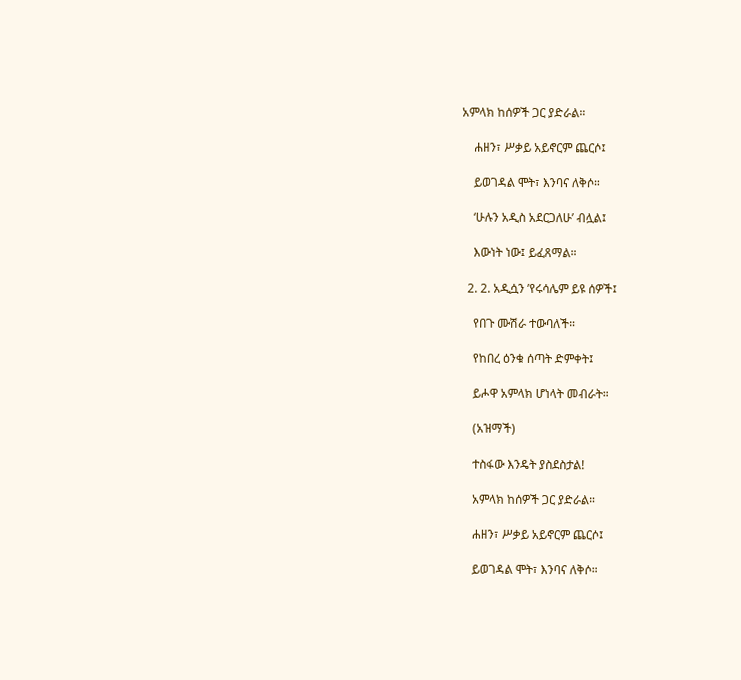አምላክ ከሰዎች ጋር ያድራል።

    ሐዘን፣ ሥቃይ አይኖርም ጨርሶ፤

    ይወገዳል ሞት፣ እንባና ለቅሶ።

    ‘ሁሉን አዲስ አደርጋለሁ’ ብሏል፤

    እውነት ነው፤ ይፈጸማል።

  2. 2. አዲሷን ’የሩሳሌም ይዩ ሰዎች፤

    የበጉ ሙሽራ ተውባለች።

    የከበረ ዕንቁ ሰጣት ድምቀት፤

    ይሖዋ አምላክ ሆነላት መብራት።

    (አዝማች)

    ተስፋው እንዴት ያስደስታል!

    አምላክ ከሰዎች ጋር ያድራል።

    ሐዘን፣ ሥቃይ አይኖርም ጨርሶ፤

    ይወገዳል ሞት፣ እንባና ለቅሶ።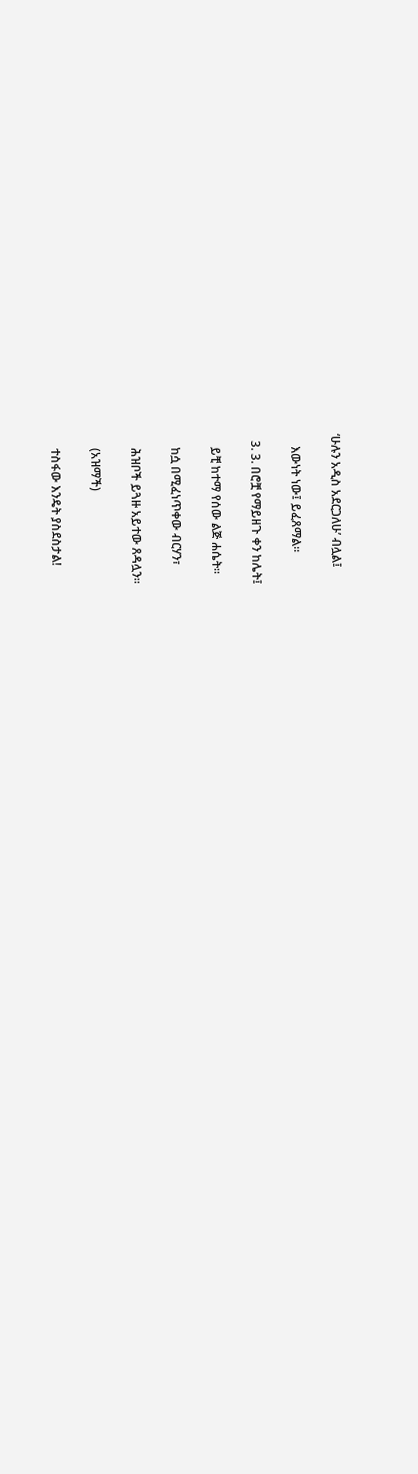‘ሁሉን አዲስ አደርጋለሁ’ ብሏል፤

    እውነት ነው፤ ይፈጸማል።

  3. 3. በሮቿ የማይዘጉ ቀን ከሌት፤

    ይቺ ከተማ የሰው ልጅ ሐሴት።

    ከሷ በሚፈነጥቀው ብርሃን፣

    ሕዝቦች ይጓዙ አይተው ጸዳሏን።

    (አዝማች)

    ተስፋው እንዴት ያስደስታል!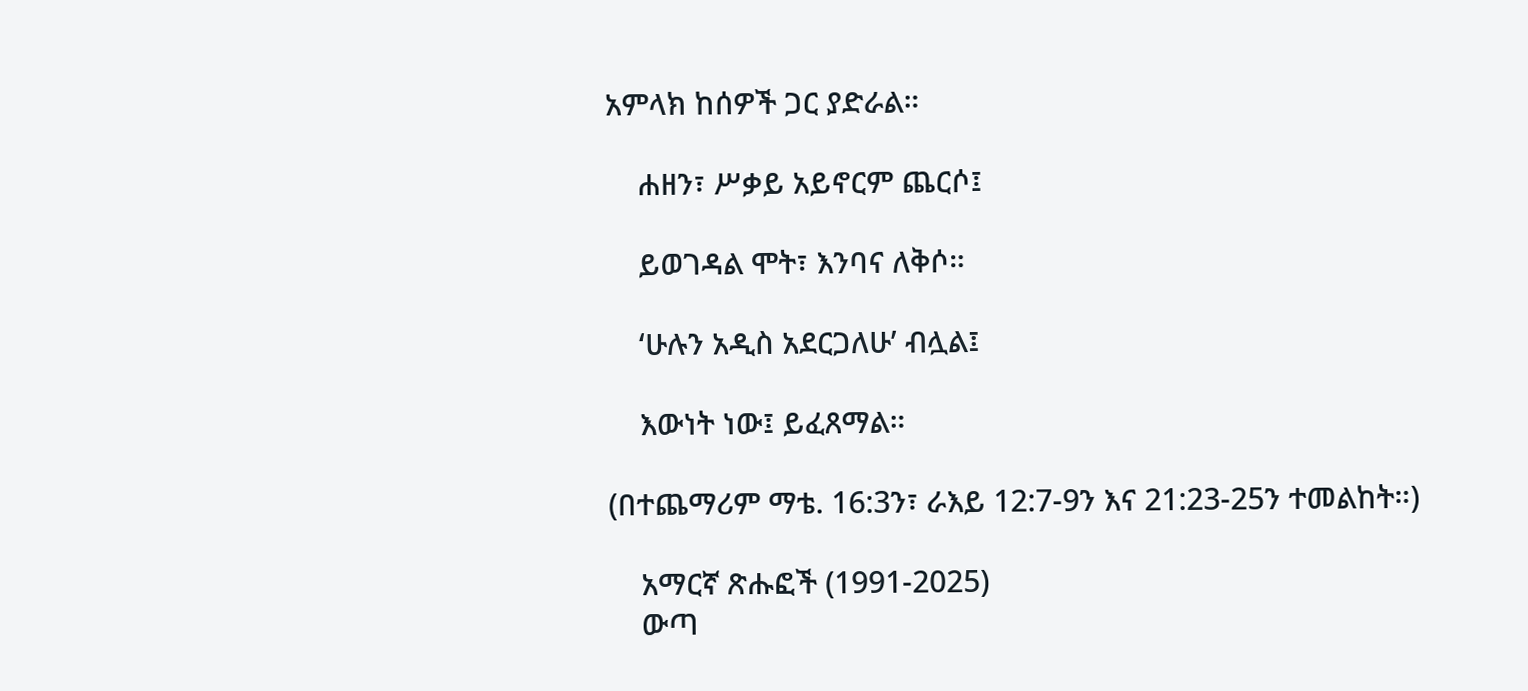አምላክ ከሰዎች ጋር ያድራል።

    ሐዘን፣ ሥቃይ አይኖርም ጨርሶ፤

    ይወገዳል ሞት፣ እንባና ለቅሶ።

    ‘ሁሉን አዲስ አደርጋለሁ’ ብሏል፤

    እውነት ነው፤ ይፈጸማል።

(በተጨማሪም ማቴ. 16:3ን፣ ራእይ 12:7-9ን እና 21:23-25ን ተመልከት።)

    አማርኛ ጽሑፎች (1991-2025)
    ውጣ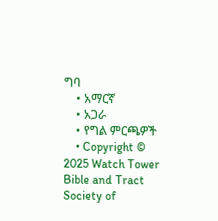ግባ
    • አማርኛ
    • አጋራ
    • የግል ምርጫዎች
    • Copyright © 2025 Watch Tower Bible and Tract Society of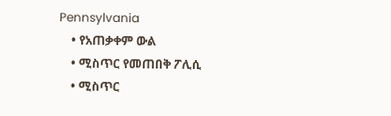Pennsylvania
    • የአጠቃቀም ውል
    • ሚስጥር የመጠበቅ ፖሊሲ
    • ሚስጥር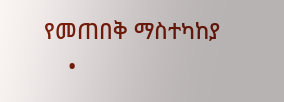የመጠበቅ ማስተካከያ
    •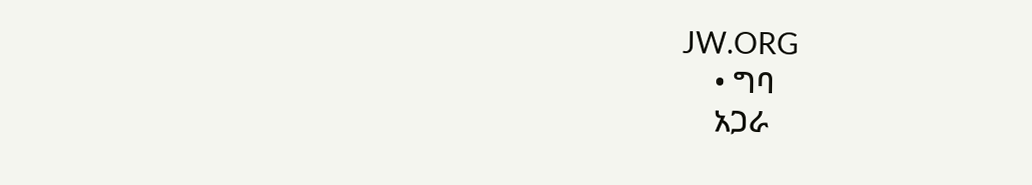JW.ORG
    • ግባ
    አጋራ